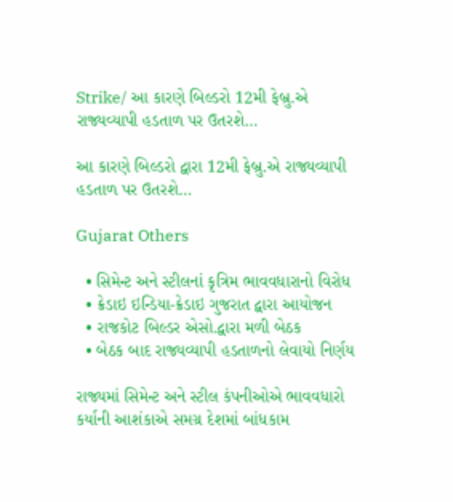Strike/ આ કારણે બિલ્ડરો 12મી ફેબ્રુ.એ રાજ્યવ્યાપી હડતાળ પર ઉતરશે…

આ કારણે બિલ્ડરો દ્વારા 12મી ફેબ્રુ.એ રાજ્યવ્યાપી હડતાળ પર ઉતરશે…

Gujarat Others

  • સિમેન્ટ અને સ્ટીલનાં કૃત્રિમ ભાવવધારાનો વિરોધ
  • ક્રેડાઇ ઇન્ડિયા-ક્રેડાઇ ગુજરાત દ્વારા આયોજન
  • રાજકોટ બિલ્ડર એસો.દ્વારા મળી બેઠક
  • બેઠક બાદ રાજ્યવ્યાપી હડતાળનો લેવાયો નિર્ણય

રાજ્યમાં સિમેન્ટ અને સ્ટીલ કંપનીઓએ ભાવવધારો કર્યાની આશંકાએ સમગ્ર દેશમાં બાંધકામ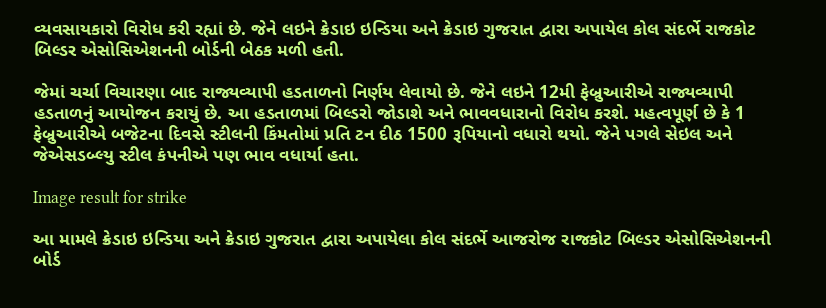વ્યવસાયકારો વિરોધ કરી રહ્યાં છે. જેને લઇને ક્રેડાઇ ઇન્ડિયા અને ક્રેડાઇ ગુજરાત દ્વારા અપાયેલ કોલ સંદર્ભે રાજકોટ બિલ્ડર એસોસિએશનની બોર્ડની બેઠક મળી હતી.

જેમાં ચર્ચા વિચારણા બાદ રાજ્યવ્યાપી હડતાળનો નિર્ણય લેવાયો છે. જેને લઇને 12મી ફેબ્રુઆરીએ રાજ્યવ્યાપી હડતાળનું આયોજન કરાયું છે. આ હડતાળમાં બિલ્ડરો જોડાશે અને ભાવવધારાનો વિરોધ કરશે. મહત્વપૂર્ણ છે કે 1 ફેબ્રુઆરીએ બજેટના દિવસે સ્ટીલની કિંમતોમાં પ્રતિ ટન દીઠ 1500 રૂપિયાનો વધારો થયો. જેને પગલે સેઇલ અને જેએસડબ્લ્યુ સ્ટીલ કંપનીએ પણ ભાવ વધાર્યા હતા.

Image result for strike

આ મામલે ક્રેડાઇ ઇન્ડિયા અને ક્રેડાઇ ગુજરાત દ્વારા અપાયેલા કોલ સંદર્ભે આજરોજ રાજકોટ બિલ્ડર એસોસિએશનની બોર્ડ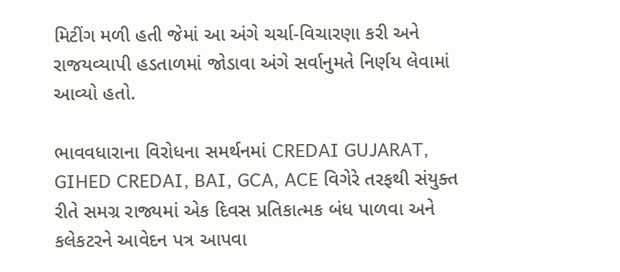મિટીંગ મળી હતી જેમાં આ અંગે ચર્ચા-વિચારણા કરી અને રાજયવ્યાપી હડતાળમાં જોડાવા અંગે સર્વાનુમતે નિર્ણય લેવામાં આવ્યો હતો.

ભાવવધારાના વિરોધના સમર્થનમાં CREDAI GUJARAT, GIHED CREDAI, BAI, GCA, ACE વિગેરે તરફથી સંયુક્ત રીતે સમગ્ર રાજ્યમાં એક દિવસ પ્રતિકાત્મક બંધ પાળવા અને કલેકટરને આવેદન પત્ર આપવા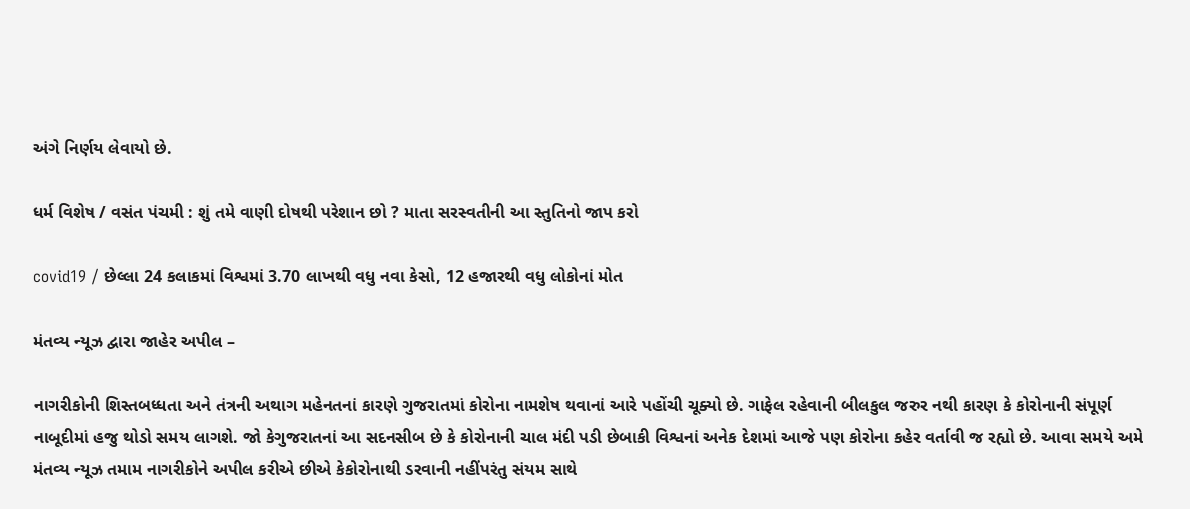અંગે નિર્ણય લેવાયો છે.

ધર્મ વિશેષ / વસંત પંચમી : શું તમે વાણી દોષથી પરેશાન છો ? માતા સરસ્વતીની આ સ્તુતિનો જાપ કરો

covid19 / છેલ્લા 24 કલાકમાં વિશ્વમાં 3.70 લાખથી વધુ નવા કેસો, 12 હજારથી વધુ લોકોનાં મોત

મંતવ્ય ન્યૂઝ દ્વારા જાહેર અપીલ –

નાગરીકોની શિસ્તબધ્ધતા અને તંત્રની અથાગ મહેનતનાં કારણે ગુજરાતમાં કોરોના નામશેષ થવાનાં આરે પહોંચી ચૂક્યો છે. ગાફેલ રહેવાની બીલકુલ જરુર નથી કારણ કે કોરોનાની સંપૂર્ણ નાબૂદીમાં હજુ થોડો સમય લાગશે. જો કેગુજરાતનાં આ સદનસીબ છે કે કોરોનાની ચાલ મંદી પડી છેબાકી વિશ્વનાં અનેક દેશમાં આજે પણ કોરોના કહેર વર્તાવી જ રહ્યો છે. આવા સમયે અમે મંતવ્ય ન્યૂઝ તમામ નાગરીકોને અપીલ કરીએ છીએ કેકોરોનાથી ડરવાની નહીંપરંતુ સંયમ સાથે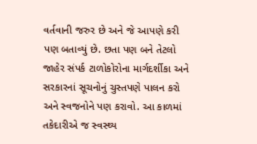વર્તવાની જરુર છે અને જે આપણે કરી પણ બતાવ્યું છે. છતા પણ બને તેટલો જાહેર સંપર્ક ટાળોકોરોના માર્ગદર્શીકા અને સરકારનાં સૂચનોનું ચુસ્તપણે પાલન કરો અને સ્વજનોને પણ કરાવો. આ કાળમાં તકેદારીએ જ સ્વસ્થ્ય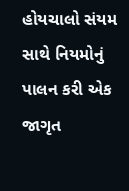હોયચાલો સંયમ સાથે નિયમોનું પાલન કરી એક જાગૃત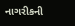નાગરીકની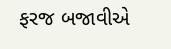ફરજ બજાવીએ